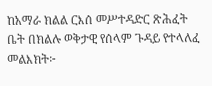ከአማራ ክልል ርእሰ መሥተዳድር ጽሕፈት ቤት በክልሉ ወቅታዊ የሰላም ጉዳይ የተላለፈ መልእክት፦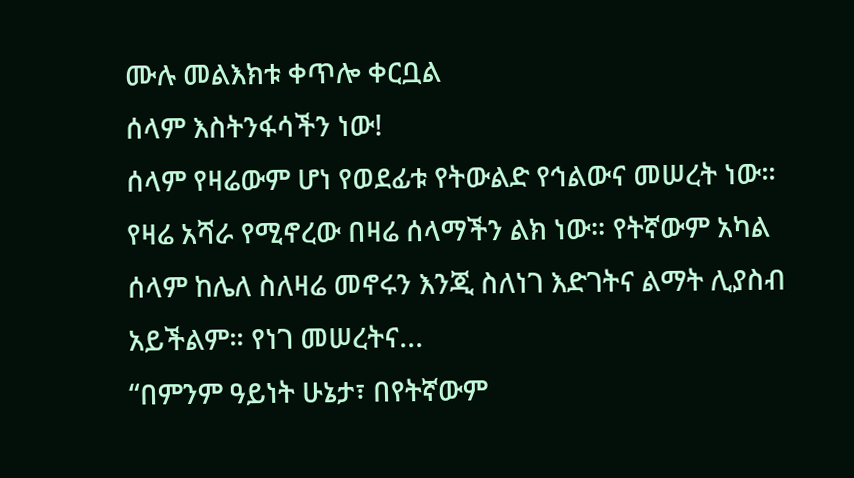ሙሉ መልእክቱ ቀጥሎ ቀርቧል
ሰላም እስትንፋሳችን ነው!
ሰላም የዛሬውም ሆነ የወደፊቱ የትውልድ የኅልውና መሠረት ነው። የዛሬ አሻራ የሚኖረው በዛሬ ሰላማችን ልክ ነው። የትኛውም አካል ሰላም ከሌለ ስለዛሬ መኖሩን እንጂ ስለነገ እድገትና ልማት ሊያስብ አይችልም። የነገ መሠረትና...
“በምንም ዓይነት ሁኔታ፣ በየትኛውም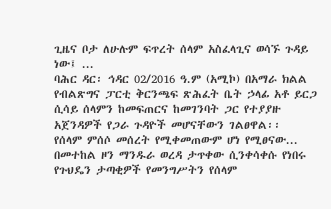ጊዜና ቦታ ለሁሉም ፍጥረት ሰላም አስፈላጊና ወሳኙ ጉዳይ ነው፤ ...
ባሕር ዳር፡ ኅዳር 02/2016 ዓ.ም (አሚኮ) በአማራ ክልል የብልጽግና ፓርቲ ቅርንጫፍ ጽሕፈት ቤት ኃላፊ አቶ ይርጋ ሲሳይ ሰላምን ከመፍጠርና ከመገንባት ጋር የተያያዙ አጀንዳዎች የጋራ ጉዳዮች መሆናቸውን ገልፀዋል፡፡
የሰላም ምሰሶ መሰረት የሚቀመጠውም ሆነ የሚፀናው...
በመተከል ዞን ማንዱራ ወረዳ ታጥቀው ሲንቀሳቀሱ የነበሩ የጉህዴን ታጣቂዎች የመንግሥትን የሰላም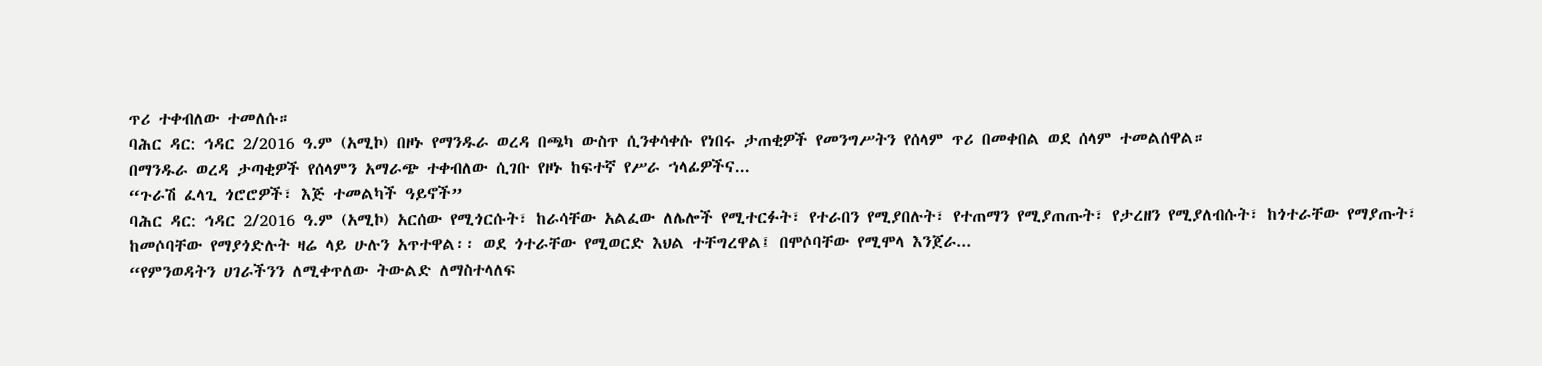ጥሪ ተቀብለው ተመለሱ።
ባሕር ዳር: ኅዳር 2/2016 ዓ.ም (አሚኮ) በዞኑ የማንዱራ ወረዳ በጫካ ውስጥ ሲንቀሳቀሱ የነበሩ ታጠቂዎች የመንግሥትን የሰላም ጥሪ በመቀበል ወደ ሰላም ተመልሰዋል።
በማንዱራ ወረዳ ታጣቂዎች የሰላምን አማራጭ ተቀብለው ሲገቡ የዞኑ ከፍተኛ የሥራ ኀላፊዎችና...
“ጉራሽ ፈላጊ ጎሮሮዎች፣ እጅ ተመልካች ዓይኖች”
ባሕር ዳር: ኅዳር 2/2016 ዓ.ም (አሚኮ) አርሰው የሚጎርሱት፣ ከራሳቸው አልፈው ለሌሎች የሚተርፉት፣ የተራበን የሚያበሉት፣ የተጠማን የሚያጠጡት፣ የታረዘን የሚያለብሱት፣ ከጎተራቸው የማያጡት፣ ከመሶባቸው የማያጎድሉት ዛሬ ላይ ሁሉን አጥተዋል፡፡ ወደ ጎተራቸው የሚወርድ እህል ተቸግረዋል፤ በሞሶባቸው የሚሞላ እንጀራ...
“የምንወዳትን ሀገራችንን ለሚቀጥለው ትውልድ ለማስተላለፍ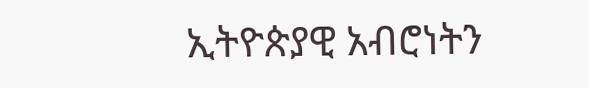ኢትዮጵያዊ አብሮነትን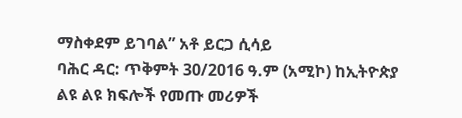ማስቀደም ይገባል” አቶ ይርጋ ሲሳይ
ባሕር ዳር: ጥቅምት 30/2016 ዓ.ም (አሚኮ) ከኢትዮጵያ ልዩ ልዩ ክፍሎች የመጡ መሪዎች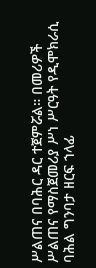ሥልጠና በባሕር ዳር ተጀምሯል። በመሪዎች ሥልጠና የማስጀመሪያ ሥነ ሥርዓት የዲሞክራሲ ባሕል ግንባታ ዘርፍ ኀላፊ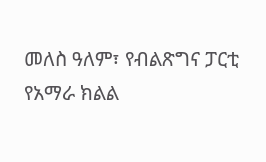መለስ ዓለም፣ የብልጽግና ፓርቲ የአማራ ክልል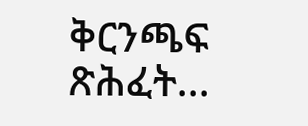ቅርንጫፍ ጽሕፈት...